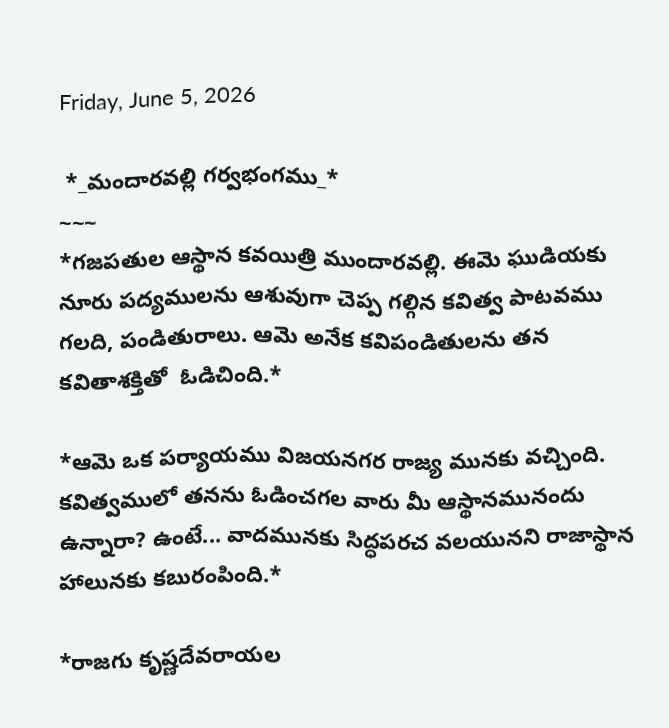Friday, June 5, 2026

 *_మందారవల్లి గర్వభంగము_*
~~~
*గజపతుల ఆస్థాన కవయిత్రి ముందారవల్లి. ఈమె ఘుడియకు నూరు పద్యములను ఆశువుగా చెప్ప గల్గిన కవిత్వ పాటవము గలది, పండితురాలు. ఆమె అనేక కవిపండితులను తన కవితాశక్తితో  ఓడిచింది.*

*ఆమె ఒక పర్యాయము విజయనగర రాజ్య మునకు వచ్చింది. కవిత్వములో తనను ఓడించగల వారు మీ ఆస్థానమునందు ఉన్నారా? ఉంటే... వాదమునకు సిద్ధపరచ వలయునని రాజాస్థాన హాలునకు కబురంపింది.*

*రాజగు కృష్ణదేవరాయల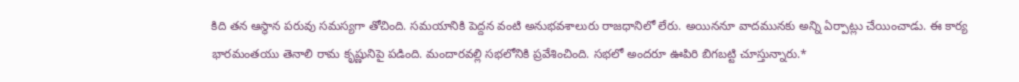కిది తన ఆస్థాన పరువు సమస్యగా తోచింది. సమయానికి పెద్దన వంటి అనుభవశాలురు రాజధానిలో లేరు. అయిననూ వాదమునకు అన్ని ఏర్పాట్లు చేయించాడు. ఈ కార్య భారమంతయు తెనాలి రామ కృష్ణునిపై పడింది. మందారవల్లి సభలోనికి ప్రవేశించింది. సభలో అందరూ ఊపిరి బిగబట్టి చూస్తున్నారు.*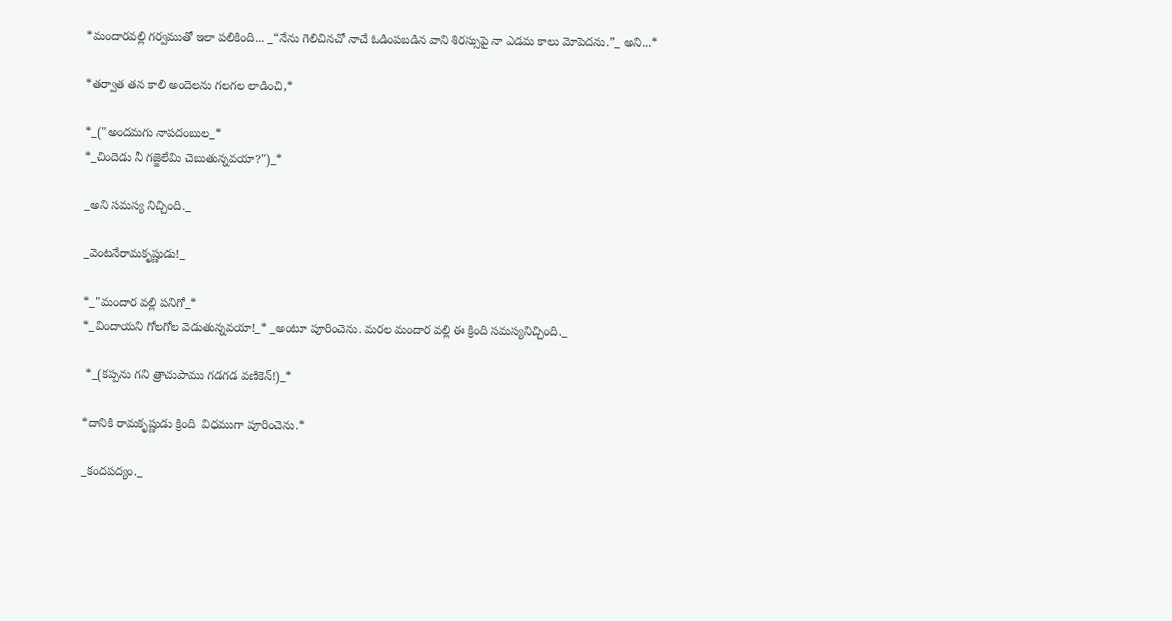*మందారవల్లి గర్వముతో ఇలా పలికింది... _“నేను గెలిచినచో నాచే ఓడింపబడిన వాని శిరస్సుపై నా ఎడమ కాలు మోపెదను.”_ అని...*

*తర్వాత తన కాలి అందెలను గలగల లాడించి,*

*_("అందమగు నాపదంబుల_*
*_చిందెడు నీ గజ్జెలేమి చెబుతున్నవయా?")_*

_అని సమస్య నిచ్చింది._

_వెంటనేరామకృష్ణుడు!_

*_"మందార వల్లి పనిగో_*
*_విందాయని గోలగోల వెడుతున్నవయా!_* _అంటూ పూరించెను. మరల మందార వల్లి ఈ క్రింది సమస్యనిచ్చింది._

 *_(కప్పను గని త్రాచుపాము గడగడ వణికెన్!)_*

*దానికి రామకృష్ణుడు క్రింది  విధముగా పూరించెను.*

_కందపద్యం._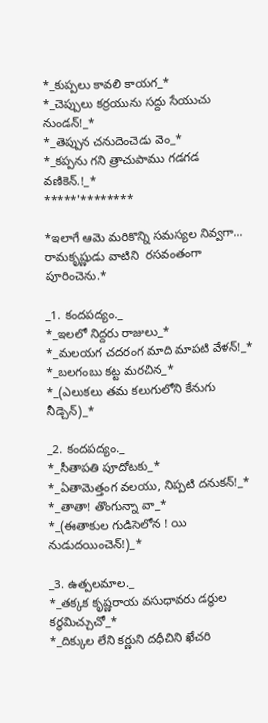*_కుప్పలు కావలి కాయగ_*
*_చెప్పులు కర్రయును సద్దు సేయుచు నుండన్!_*
*_తెప్పున చనుదెంచెడు వెం_*
*_కప్పను గని త్రాచుపాము గడగడ వణికెన్.!_*
*****'********

*ఇలాగే ఆమె మరికొన్ని సమస్యల నివ్వగా... రామకృష్ణుడు వాటిని  రసవంతంగా పూరించెను.*

_1. కందపద్యం._
*_ఇలలో నిద్దరు రాజులు_*
*_మలయగ చదరంగ మాది మాపటి వేళన్!_*
*_బలగంబు కట్ట మరచిన_*
*_(ఎలుకలు తమ కలుగులోని కేనుగు నీడ్చెన్)_*

_2. కందపద్యం._
*_సీతాపతి పూదోటకు_*
*_ఏతామెత్తంగ వలయు, నిప్పటి దనుకన్!_*
*_తాతా! తొంగున్నా వా_*
*_(ఈతాకుల గుడిసెలోన ! యి నుడుదయించెన్!)_*

_3. ఉత్పలమాల._
*_తక్కక కృష్ణరాయ వసుధావరు డర్థుల కర్థమిచ్చుచో_*
*_దిక్కుల లేని కర్ణుని దధీచిని ఖేచరి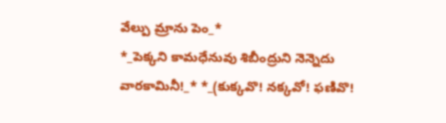వేల్పు మ్రాను పెం_*
*_పెక్కని కామధేనువు శిబీంద్రుని నెన్నెదు వారకామినీ!_* *_(కుక్కవొ! నక్కవో! ఫణివొ!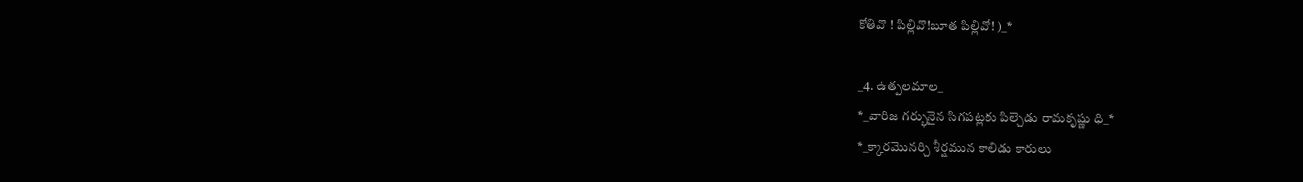కోతివొ ! పిల్లివొ!బూత పిల్లివో! )_*

_4. ఉత్పలమాల_
*_వారిజ గర్భునైన సిగపట్లకు పిల్చెడు రామకృష్ణు ధి_*
*_క్కారమొనర్చి శీర్షమున కాలిడు కారులు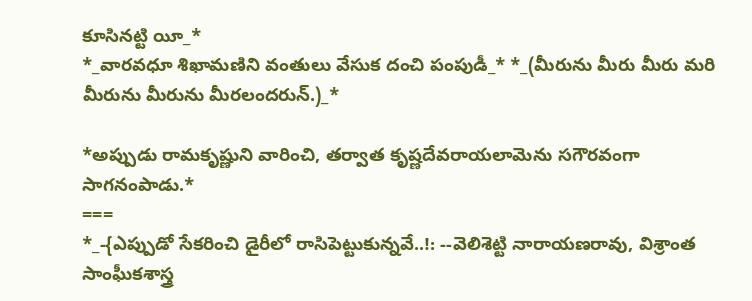కూసినట్టి యీ_*
*_వారవధూ శిఖామణిని వంతులు వేసుక దంచి పంపుడీ_* *_(మీరును మీరు మీరు మరి మీరును మీరును మీరలందరున్.)_*

*అప్పుడు రామకృష్ణుని వారించి, తర్వాత కృష్ణదేవరాయలామెను సగౌరవంగా సాగనంపాడు.*
===
*_-{ఎప్పుడో సేకరించి డైరీలో రాసిపెట్టుకున్నవే..!: --వెలిశెట్టి నారాయణరావు, విశ్రాంత సాంఘీకశాస్త్ర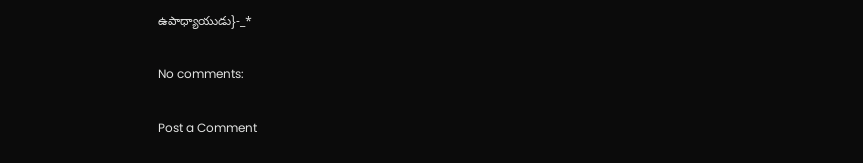ఉపాధ్యాయుడు}-_*

No comments:

Post a Comment